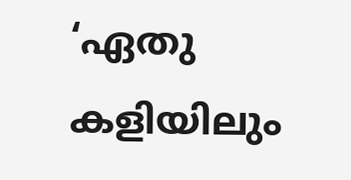‘ഏതു കളിയിലും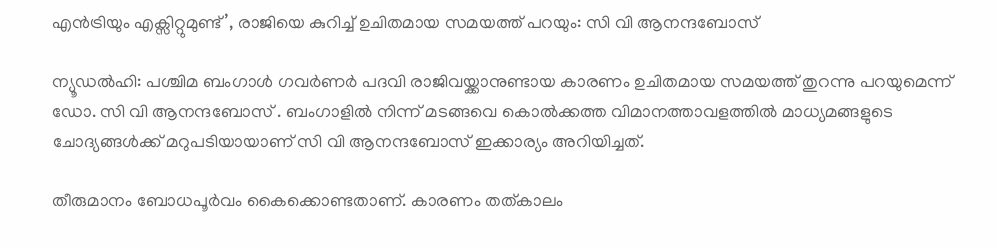എന്‍ട്രിയും എക്സിറ്റുമുണ്ട്’, രാജിയെ കുറിച്ച് ഉചിതമായ സമയത്ത് പറയും: സി വി ആനന്ദബോസ്

ന്യൂഡല്‍ഹി: പശ്ചിമ ബംഗാള്‍ ഗവര്‍ണര്‍ പദവി രാജിവയ്ക്കാനുണ്ടായ കാരണം ഉചിതമായ സമയത്ത് തുറന്നു പറയുമെന്ന് ഡോ. സി വി ആനന്ദബോസ് . ബംഗാളില്‍ നിന്ന് മടങ്ങവെ കൊല്‍ക്കത്ത വിമാനത്താവളത്തില്‍ മാധ്യമങ്ങളുടെ ചോദ്യങ്ങള്‍ക്ക് മറുപടിയായാണ് സി വി ആനന്ദബോസ് ഇക്കാര്യം അറിയിച്ചത്.

തീരുമാനം ബോധപൂര്‍വം കൈക്കൊണ്ടതാണ്. കാരണം തത്കാലം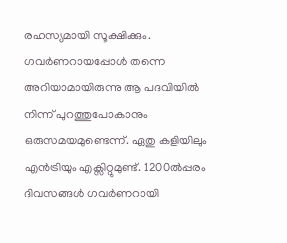രഹസ്യമായി സൂക്ഷിക്കും. ഗവര്‍ണറായപ്പോള്‍ തന്നെ അറിയാമായിരുന്നു ആ പദവിയില്‍ നിന്ന് പുറത്തുപോകാനും ഒരുസമയമുണ്ടെന്ന്. ഏതു കളിയിലും എന്‍ട്രിയും എക്സിറ്റുമുണ്ട്. 1200ല്‍പ്പരം ദിവസങ്ങള്‍ ഗവര്‍ണറായി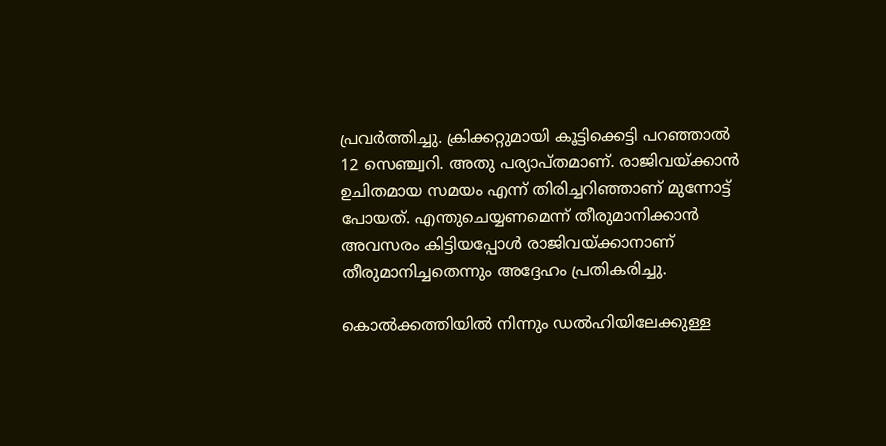പ്രവര്‍ത്തിച്ചു. ക്രിക്കറ്റുമായി കൂട്ടിക്കെട്ടി പറഞ്ഞാല്‍ 12 സെഞ്ച്വറി. അതു പര്യാപ്തമാണ്. രാജിവയ്ക്കാന്‍ ഉചിതമായ സമയം എന്ന് തിരിച്ചറിഞ്ഞാണ് മുന്നോട്ട് പോയത്. എന്തുചെയ്യണമെന്ന് തീരുമാനിക്കാന്‍ അവസരം കിട്ടിയപ്പോള്‍ രാജിവയ്ക്കാനാണ് തീരുമാനിച്ചതെന്നും അദ്ദേഹം പ്രതികരിച്ചു.

കൊല്‍ക്കത്തിയില്‍ നിന്നും ഡല്‍ഹിയിലേക്കുള്ള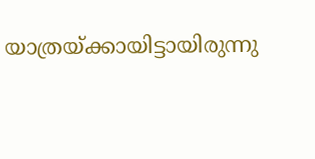യാത്രയ്ക്കായിട്ടായിരുന്നു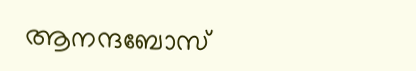ആനന്ദബോസ്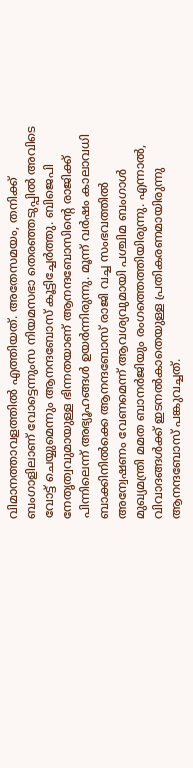വിമാനത്താവളത്തില്‍ എത്തിയത്. അതേസമയം, തനിക്ക് ബംഗാളിലാണ് വോട്ടെന്നുംസ നിയമസഭാ തെരഞ്ഞടുപ്പില്‍ അവിടെ വോട്ട് ചെയ്യുമെന്നും ആനന്ദബോസ് കൂട്ടിച്ചേര്‍ത്തു. ബിജെപി നേതൃത്വവുമായുള്ള ഭിന്നതയാണ് ആനന്ദബോസിന്റെ രാജിക്ക് പിന്നിലെന്ന് അഭ്യൂഹങ്ങള്‍ ഉയര്‍ന്നിരുന്നു. മൂന്ന് വര്‍ഷം കാലാവധി ബാക്കിനില്‍ക്കെ ആനന്ദബോസ് രാജി വച്ച സംഭവത്തില്‍ അന്വേഷണം വേണമെന്ന് ആവശ്യവുമായി പശ്ചിമ ബംഗാള്‍ മുഖ്യമന്ത്രി മമത ബാനര്‍ജിയും രംഗത്തെത്തിയിരുന്നു. എന്നാല്‍, വിവാദങ്ങള്‍ക്ക് ഇടനല്‍കാതെയുള്ള പ്രതികരണമായിരുന്നു ആനന്ദബോസ് പങ്കുവച്ചത്.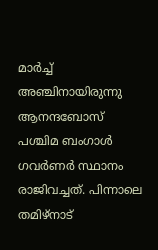മാര്‍ച്ച് അഞ്ചിനായിരുന്നു ആനന്ദബോസ് പശ്ചിമ ബംഗാള്‍ ഗവര്‍ണര്‍ സ്ഥാനം രാജിവച്ചത്. പിന്നാലെ തമിഴ്‌നാട്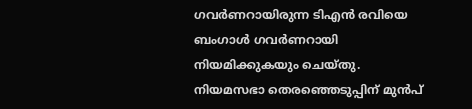ഗവര്‍ണറായിരുന്ന ടിഎന്‍ രവിയെ ബംഗാള്‍ ഗവര്‍ണറായി നിയമിക്കുകയും ചെയ്തു. നിയമസഭാ തെരഞ്ഞെടുപ്പിന് മുന്‍പ്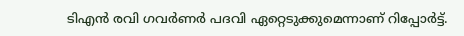ടിഎന്‍ രവി ഗവര്‍ണര്‍ പദവി ഏറ്റെടുക്കുമെന്നാണ് റിപ്പോര്‍ട്ട്.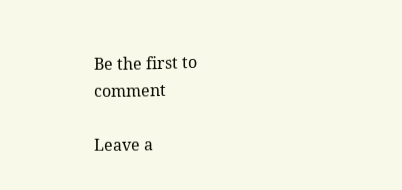Be the first to comment

Leave a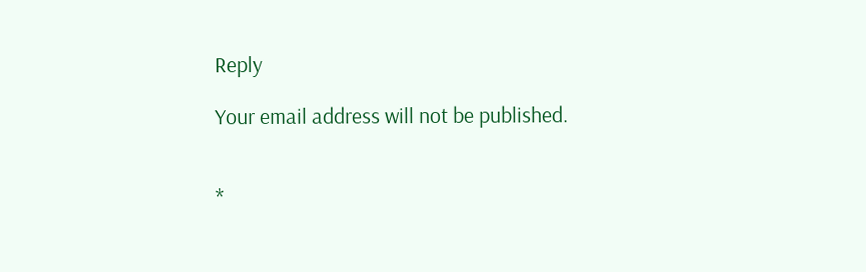Reply

Your email address will not be published.


*